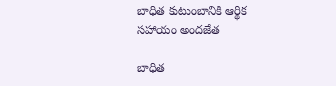బాధిత కుటుంబానికి ఆర్థిక సహాయం అందజేత

బాధిత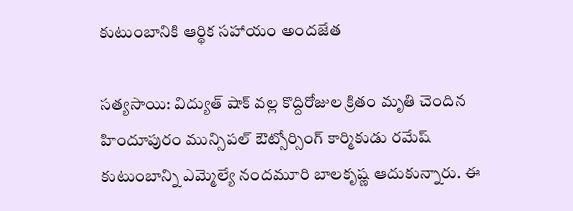కుటుంబానికి ఆర్థిక సహాయం అందజేత

సత్యసాయి: విద్యుత్ షాక్ వల్ల కొద్దిరోజుల క్రితం మృతి చెందిన హిందూపురం మున్సిపల్ ఔట్సోర్సింగ్ కార్మికుడు రమేష్ కుటుంబాన్ని ఎమ్మెల్యే నందమూరి బాలకృష్ణ ఆదుకున్నారు. ఈ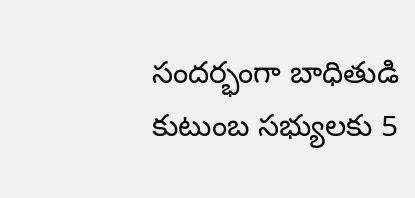సందర్భంగా బాధితుడి కుటుంబ సభ్యులకు 5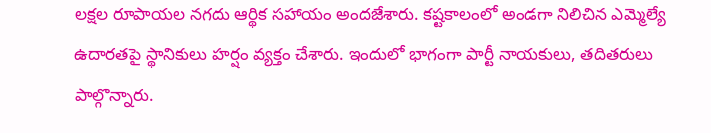లక్షల రూపాయల నగదు ఆర్థిక సహాయం అందజేశారు. కష్టకాలంలో అండగా నిలిచిన ఎమ్మెల్యే ఉదారతపై స్థానికులు హర్షం వ్యక్తం చేశారు. ఇందులో భాగంగా పార్టీ నాయకులు, తదితరులు పాల్గొన్నారు.